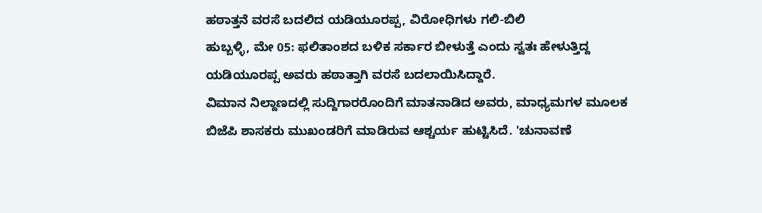ಹಠಾತ್ತನೆ ವರಸೆ ಬದಲಿದ ಯಡಿಯೂರಪ್ಪ, ವಿರೋಧಿಗಳು ಗಲಿ-ಬಿಲಿ
ಹುಬ್ಬಳ್ಳಿ, ಮೇ 05: ಫಲಿತಾಂಶದ ಬಳಿಕ ಸರ್ಕಾರ ಬೀಳುತ್ತೆ ಎಂದು ಸ್ವತಃ ಹೇಳುತ್ತಿದ್ದ ಯಡಿಯೂರಪ್ಪ ಅವರು ಹಠಾತ್ತಾಗಿ ವರಸೆ ಬದಲಾಯಿಸಿದ್ದಾರೆ.
ವಿಮಾನ ನಿಲ್ದಾಣದಲ್ಲಿ ಸುದ್ದಿಗಾರರೊಂದಿಗೆ ಮಾತನಾಡಿದ ಅವರು, ಮಾಧ್ಯಮಗಳ ಮೂಲಕ ಬಿಜೆಪಿ ಶಾಸಕರು ಮುಖಂಡರಿಗೆ ಮಾಡಿರುವ ಆಶ್ಚರ್ಯ ಹುಟ್ಟಿಸಿದೆ. 'ಚುನಾವಣೆ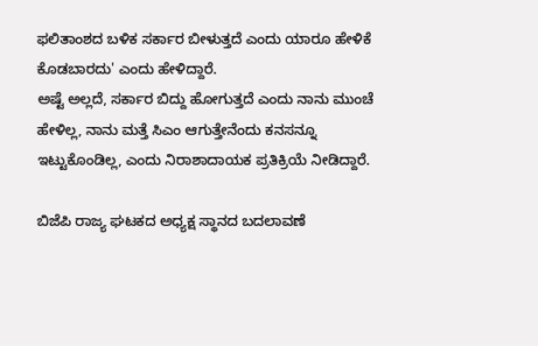ಫಲಿತಾಂಶದ ಬಳಿಕ ಸರ್ಕಾರ ಬೀಳುತ್ತದೆ ಎಂದು ಯಾರೂ ಹೇಳಿಕೆ ಕೊಡಬಾರದು' ಎಂದು ಹೇಳಿದ್ದಾರೆ.
ಅಷ್ಟೆ ಅಲ್ಲದೆ, ಸರ್ಕಾರ ಬಿದ್ದು ಹೋಗುತ್ತದೆ ಎಂದು ನಾನು ಮುಂಚೆ ಹೇಳಿಲ್ಲ, ನಾನು ಮತ್ತೆ ಸಿಎಂ ಆಗುತ್ತೇನೆಂದು ಕನಸನ್ನೂ ಇಟ್ಟುಕೊಂಡಿಲ್ಲ, ಎಂದು ನಿರಾಶಾದಾಯಕ ಪ್ರತಿಕ್ರಿಯೆ ನೀಡಿದ್ದಾರೆ.

ಬಿಜೆಪಿ ರಾಜ್ಯ ಘಟಕದ ಅಧ್ಯಕ್ಷ ಸ್ಥಾನದ ಬದಲಾವಣೆ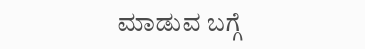ಮಾಡುವ ಬಗ್ಗೆ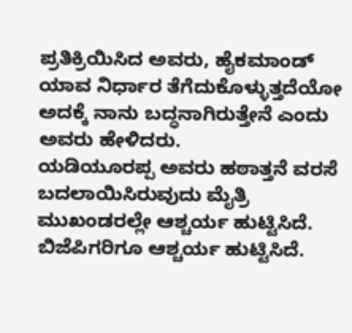ಪ್ರತಿಕ್ರಿಯಿಸಿದ ಅವರು, ಹೈಕಮಾಂಡ್ ಯಾವ ನಿರ್ಧಾರ ತೆಗೆದುಕೊಳ್ಳುತ್ತದೆಯೋ ಅದಕ್ಕೆ ನಾನು ಬದ್ಧನಾಗಿರುತ್ತೇನೆ ಎಂದು ಅವರು ಹೇಳಿದರು.
ಯಡಿಯೂರಪ್ಪ ಅವರು ಹಠಾತ್ತನೆ ವರಸೆ ಬದಲಾಯಿಸಿರುವುದು ಮೈತ್ರಿ ಮುಖಂಡರಲ್ಲೇ ಆಶ್ಚರ್ಯ ಹುಟ್ಟಿಸಿದೆ. ಬಿಜೆಪಿಗರಿಗೂ ಆಶ್ಚರ್ಯ ಹುಟ್ಟಿಸಿದೆ.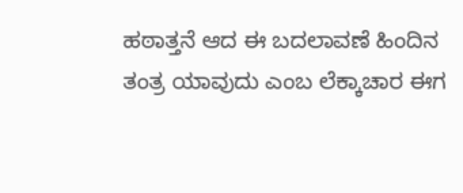ಹಠಾತ್ತನೆ ಆದ ಈ ಬದಲಾವಣೆ ಹಿಂದಿನ ತಂತ್ರ ಯಾವುದು ಎಂಬ ಲೆಕ್ಕಾಚಾರ ಈಗ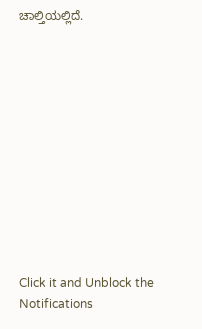ಚಾಲ್ತಿಯಲ್ಲಿದೆ.












Click it and Unblock the Notifications